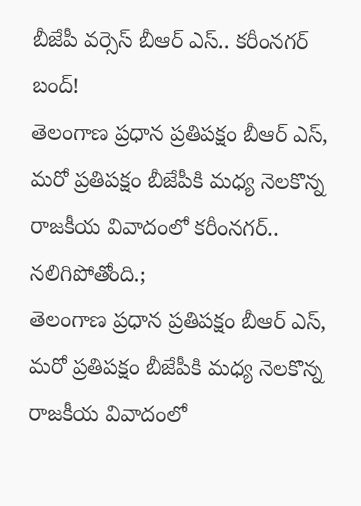బీజేపీ వర్సెస్ బీఆర్ ఎస్.. కరీంనగర్ బంద్!
తెలంగాణ ప్రధాన ప్రతిపక్షం బీఆర్ ఎస్, మరో ప్రతిపక్షం బీజేపీకి మధ్య నెలకొన్న రాజకీయ వివాదంలో కరీంనగర్.. నలిగిపోతోంది.;
తెలంగాణ ప్రధాన ప్రతిపక్షం బీఆర్ ఎస్, మరో ప్రతిపక్షం బీజేపీకి మధ్య నెలకొన్న రాజకీయ వివాదంలో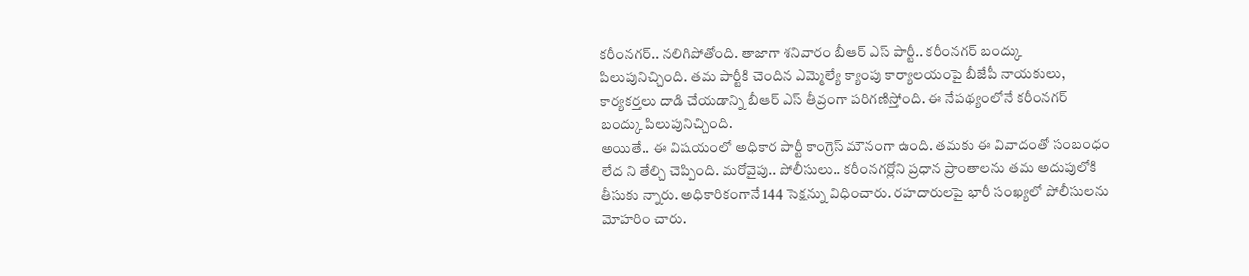కరీంనగర్.. నలిగిపోతోంది. తాజాగా శనివారం బీఆర్ ఎస్ పార్టీ.. కరీంనగర్ బంద్కు పిలుపునిచ్చింది. తమ పార్టీకి చెందిన ఎమ్మెల్యే క్యాంపు కార్యాలయంపై బీజేపీ నాయకులు, కార్యకర్తలు దాడి చేయడాన్ని బీఆర్ ఎస్ తీవ్రంగా పరిగణిస్తోంది. ఈ నేపథ్యంలోనే కరీంనగర్ బంద్కు పిలుపునిచ్చింది.
అయితే.. ఈ విషయంలో అధికార పార్టీ కాంగ్రెస్ మౌనంగా ఉంది. తమకు ఈ వివాదంతో సంబంధం లేద ని తేల్చి చెప్పింది. మరోవైపు.. పోలీసులు.. కరీంనగర్లోని ప్రధాన ప్రాంతాలను తమ అదుపులోకి తీసుకు న్నారు. అధికారికంగానే 144 సెక్షన్ను విధించారు. రహదారులపై భారీ సంఖ్యలో పోలీసులను మోహరిం చారు.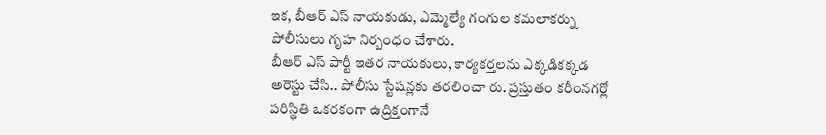ఇక, బీఆర్ ఎస్ నాయకుడు, ఎమ్మెల్యే గంగుల కమలాకర్ను పోలీసులు గృహ నిర్బంధం చేశారు.
బీఆర్ ఎస్ పార్టీ ఇతర నాయకులు, కార్యకర్తలను ఎక్కడికక్కడ అరెస్టు చేసి.. పోలీసు స్టేషన్లకు తరలించా రు. ప్రస్తుతం కరీంనగర్లో పరిస్థితి ఒకరకంగా ఉద్రిక్తంగానే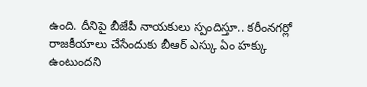ఉంది. దీనిపై బీజేపీ నాయకులు స్పందిస్తూ.. కరీంనగర్లో రాజకీయాలు చేసేందుకు బీఆర్ ఎస్కు ఏం హక్కు ఉంటుందని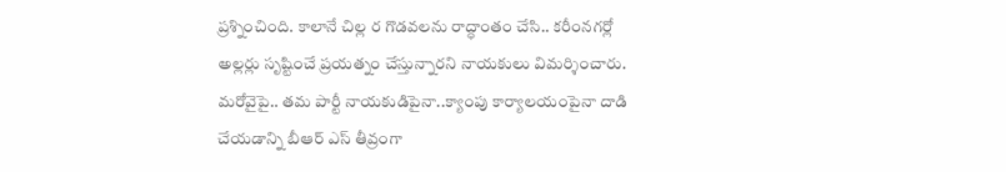ప్రశ్నించింది. కాలానే చిల్ల ర గొడవలను రాద్ధాంతం చేసి.. కరీంనగర్లో అల్లర్లు సృష్టించే ప్రయత్నం చేస్తున్నారని నాయకులు విమర్శించారు.
మరోవైపై.. తమ పార్టీ నాయకుడిపైనా..క్యాంపు కార్యాలయంపైనా దాడి చేయడాన్ని బీఆర్ ఎస్ తీవ్రంగా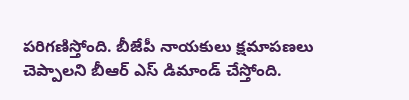పరిగణిస్తోంది. బీజేపీ నాయకులు క్షమాపణలు చెప్పాలని బీఆర్ ఎస్ డిమాండ్ చేస్తోంది.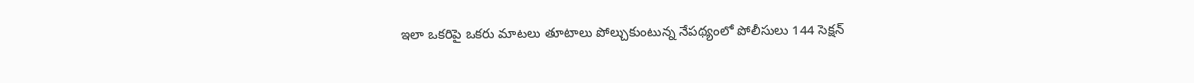ఇలా ఒకరిపై ఒకరు మాటలు తూటాలు పోల్చుకుంటున్న నేపథ్యంలో పోలీసులు 144 సెక్షన్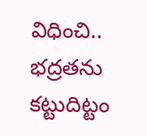విధించి.. భద్రతను కట్టుదిట్టం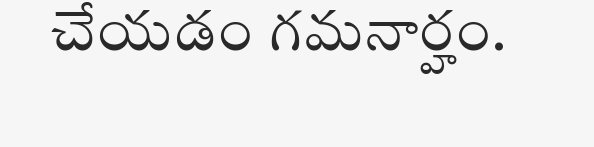చేయడం గమనార్హం.